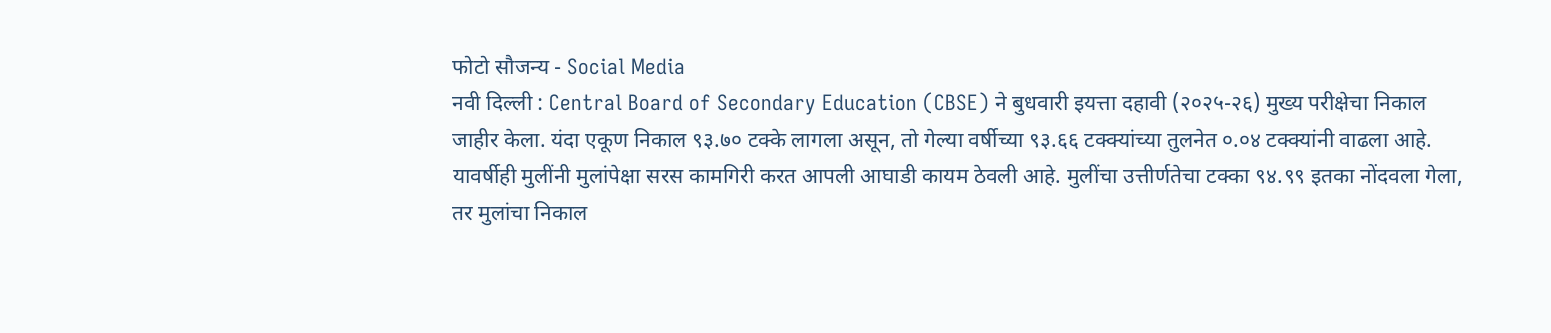फोटो सौजन्य - Social Media
नवी दिल्ली : Central Board of Secondary Education (CBSE) ने बुधवारी इयत्ता दहावी (२०२५-२६) मुख्य परीक्षेचा निकाल जाहीर केला. यंदा एकूण निकाल ९३.७० टक्के लागला असून, तो गेल्या वर्षीच्या ९३.६६ टक्क्यांच्या तुलनेत ०.०४ टक्क्यांनी वाढला आहे.
यावर्षीही मुलींनी मुलांपेक्षा सरस कामगिरी करत आपली आघाडी कायम ठेवली आहे. मुलींचा उत्तीर्णतेचा टक्का ९४.९९ इतका नोंदवला गेला, तर मुलांचा निकाल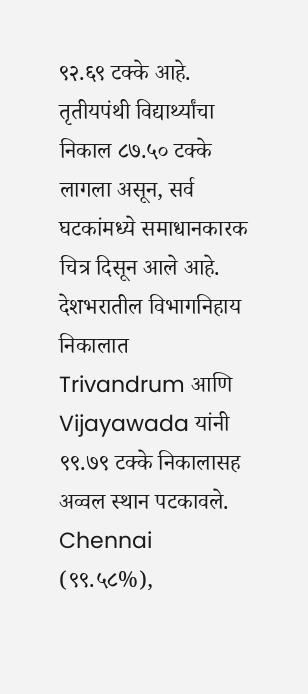९२.६९ टक्के आहे. तृतीयपंथी विद्यार्थ्यांचा निकाल ८७.५० टक्के लागला असून, सर्व घटकांमध्ये समाधानकारक चित्र दिसून आले आहे.
देशभरातील विभागनिहाय निकालात Trivandrum आणि Vijayawada यांनी ९९.७९ टक्के निकालासह अव्वल स्थान पटकावले. Chennai (९९.५८%),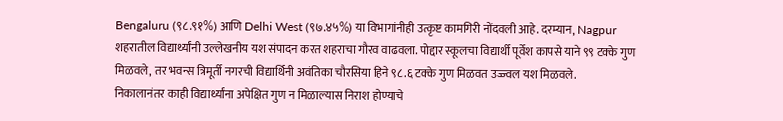Bengaluru (९८.९१%) आणि Delhi West (९७.४५%) या विभागांनीही उत्कृष्ट कामगिरी नोंदवली आहे. दरम्यान, Nagpur शहरातील विद्यार्थ्यांनी उल्लेखनीय यश संपादन करत शहराचा गौरव वाढवला. पोद्दार स्कूलचा विद्यार्थी पूर्वेश कापसे याने ९९ टक्के गुण मिळवले, तर भवन्स त्रिमूर्ती नगरची विद्यार्थिनी अवंतिका चौरसिया हिने ९८.६ टक्के गुण मिळवत उज्ज्वल यश मिळवले.
निकालानंतर काही विद्यार्थ्यांना अपेक्षित गुण न मिळाल्यास निराश होण्याचे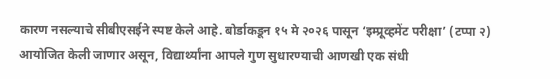कारण नसल्याचे सीबीएसईने स्पष्ट केले आहे. बोर्डाकडून १५ मे २०२६ पासून ‘इम्प्रूव्हमेंट परीक्षा’ (टप्पा २) आयोजित केली जाणार असून, विद्यार्थ्यांना आपले गुण सुधारण्याची आणखी एक संधी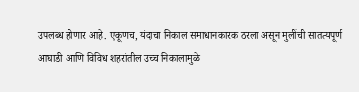उपलब्ध होणार आहे. एकूणच, यंदाचा निकाल समाधानकारक ठरला असून मुलींची सातत्यपूर्ण आघाडी आणि विविध शहरांतील उच्च निकालामुळे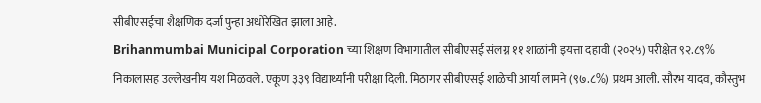सीबीएसईचा शैक्षणिक दर्जा पुन्हा अधोरेखित झाला आहे.
Brihanmumbai Municipal Corporation च्या शिक्षण विभागातील सीबीएसई संलग्न ११ शाळांनी इयत्ता दहावी (२०२५) परीक्षेत ९२.८९% निकालासह उल्लेखनीय यश मिळवले. एकूण ३३९ विद्यार्थ्यांनी परीक्षा दिली. मिठागर सीबीएसई शाळेची आर्या लामने (९७.८%) प्रथम आली. सौरभ यादव, कौस्तुभ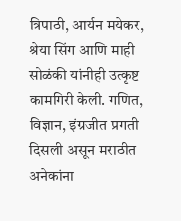त्रिपाठी, आर्यन मयेकर, श्रेया सिंग आणि माही सोळंकी यांनीही उत्कृष्ट कामगिरी केली. गणित, विज्ञान, इंग्रजीत प्रगती दिसली असून मराठीत अनेकांना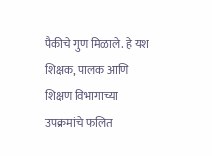पैकीचे गुण मिळाले. हे यश शिक्षक, पालक आणि शिक्षण विभागाच्या उपक्रमांचे फलित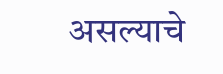असल्याचे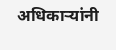अधिकाऱ्यांनी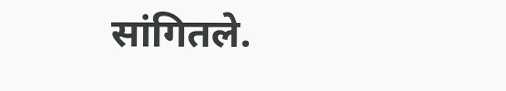सांगितले.